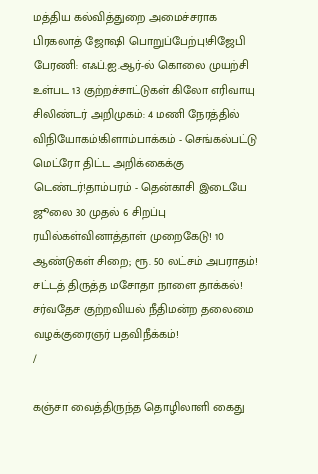மத்திய கல்வித்துறை அமைச்சராக பிரகலாத் ஜோஷி பொறுப்பேற்பு!சிஜேபி பேரணி: எஃப்.ஐ.ஆர்-ல் கொலை முயற்சி உள்பட 13 குற்றச்சாட்டுகள் கிலோ எரிவாயு சிலிண்டர் அறிமுகம்: 4 மணி நேரத்தில் விநியோகம்!கிளாம்பாக்கம் - செங்கல்பட்டு மெட்ரோ திட்ட அறிக்கைக்கு டெண்டர்!தாம்பரம் - தென்காசி இடையே ஜூலை 30 முதல் 6 சிறப்பு ரயில்கள்வினாத்தாள் முறைகேடு! 10 ஆண்டுகள் சிறை; ரூ. 50 லட்சம் அபராதம்! சட்டத் திருத்த மசோதா நாளை தாக்கல்! சர்வதேச குற்றவியல் நீதிமன்ற தலைமை வழக்குரைஞர் பதவிநீக்கம்!
/

கஞ்சா வைத்திருந்த தொழிலாளி கைது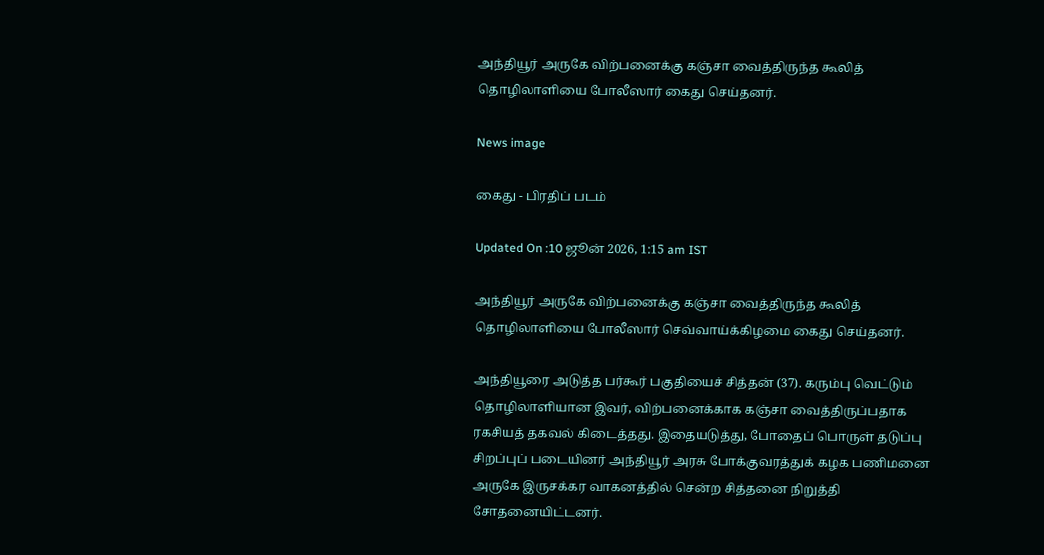அந்தியூர் அருகே விற்பனைக்கு கஞ்சா வைத்திருந்த கூலித் தொழிலாளியை போலீஸார் கைது செய்தனர்.

News image

கைது - பிரதிப் படம்

Updated On :10 ஜூன் 2026, 1:15 am IST

அந்தியூர் அருகே விற்பனைக்கு கஞ்சா வைத்திருந்த கூலித் தொழிலாளியை போலீஸார் செவ்வாய்க்கிழமை கைது செய்தனர்.

அந்தியூரை அடுத்த பர்கூர் பகுதியைச் சித்தன் (37). கரும்பு வெட்டும் தொழிலாளியான இவர், விற்பனைக்காக கஞ்சா வைத்திருப்பதாக ரகசியத் தகவல் கிடைத்தது. இதையடுத்து, போதைப் பொருள் தடுப்பு சிறப்புப் படையினர் அந்தியூர் அரசு போக்குவரத்துக் கழக பணிமனை அருகே இருசக்கர வாகனத்தில் சென்ற சித்தனை நிறுத்தி சோதனையிட்டனர்.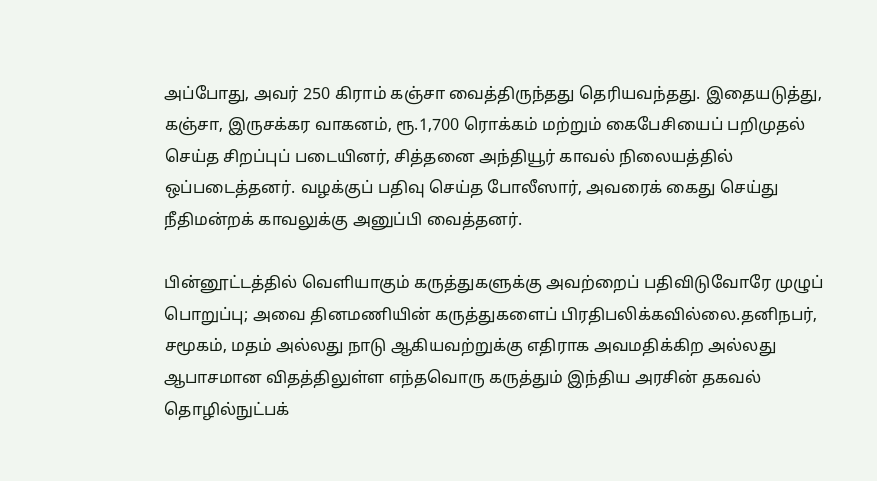அப்போது, அவர் 250 கிராம் கஞ்சா வைத்திருந்தது தெரியவந்தது. இதையடுத்து, கஞ்சா, இருசக்கர வாகனம், ரூ.1,700 ரொக்கம் மற்றும் கைபேசியைப் பறிமுதல் செய்த சிறப்புப் படையினர், சித்தனை அந்தியூர் காவல் நிலையத்தில் ஒப்படைத்தனர். வழக்குப் பதிவு செய்த போலீஸார், அவரைக் கைது செய்து நீதிமன்றக் காவலுக்கு அனுப்பி வைத்தனர்.

பின்னூட்டத்தில் வெளியாகும் கருத்துகளுக்கு அவற்றைப் பதிவிடுவோரே முழுப் பொறுப்பு; அவை தினமணியின் கருத்துகளைப் பிரதிபலிக்கவில்லை.தனிநபர், சமூகம், மதம் அல்லது நாடு ஆகியவற்றுக்கு எதிராக அவமதிக்கிற அல்லது ஆபாசமான விதத்திலுள்ள எந்தவொரு கருத்தும் இந்திய அரசின் தகவல் தொழில்நுட்பக்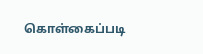கொள்கைப்படி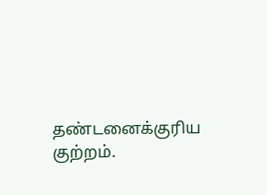தண்டனைக்குரிய குற்றம்.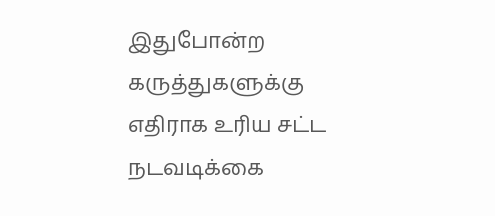இதுபோன்ற கருத்துகளுக்கு எதிராக உரிய சட்ட நடவடிக்கை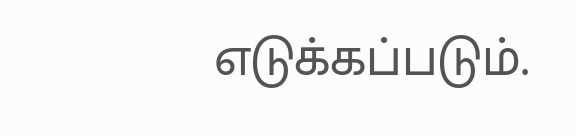எடுக்கப்படும்.